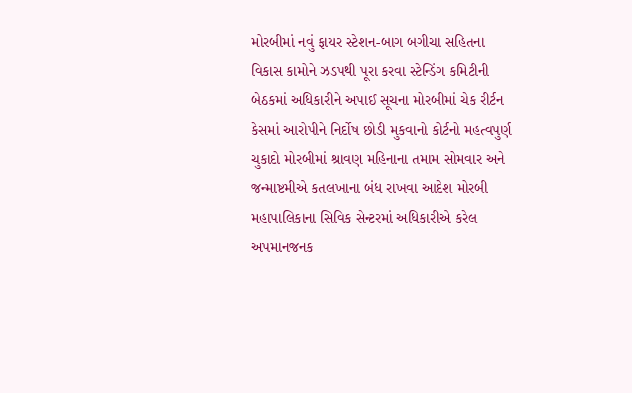મોરબીમાં નવું ફાયર સ્ટેશન-બાગ બગીચા સહિતના વિકાસ કામોને ઝડપથી પૂરા કરવા સ્ટેન્ડિંગ કમિટીની બેઠકમાં અધિકારીને અપાઈ સૂચના મોરબીમાં ચેક રીર્ટન કેસમાં આરોપીને નિર્દોષ છોડી મુકવાનો કોર્ટનો મહત્વપુર્ણ ચુકાદો મોરબીમાં શ્રાવણ મહિનાના તમામ સોમવાર અને જન્માષ્ટમીએ કતલખાના બંધ રાખવા આદેશ મોરબી મહાપાલિકાના સિવિક સેન્ટરમાં અધિકારીએ કરેલ અપમાનજનક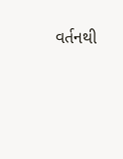વર્તનથી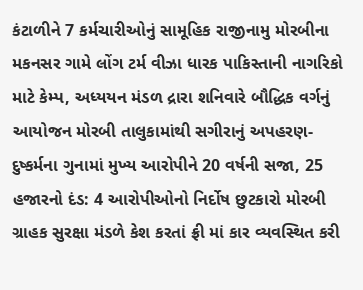કંટાળીને 7 કર્મચારીઓનું સામૂહિક રાજીનામુ મોરબીના મકનસર ગામે લોંગ ટર્મ વીઝા ધારક પાકિસ્તાની નાગરિકો માટે કેમ્પ, અધ્યયન મંડળ દ્રારા શનિવારે બૌદ્ધિક વર્ગનું આયોજન મોરબી તાલુકામાંથી સગીરાનું અપહરણ-દુષ્કર્મના ગુનામાં મુખ્ય આરોપીને 20 વર્ષની સજા, 25 હજારનો દંડ: 4 આરોપીઓનો નિર્દોષ છુટકારો મોરબી ગ્રાહક સુરક્ષા મંડળે કેશ કરતાં ફ્રી માં કાર વ્યવસ્થિત કરી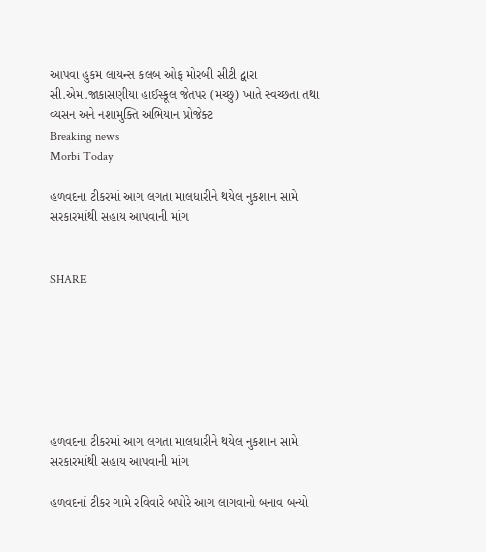આપવા હુકમ લાયન્સ કલબ ઓફ મોરબી સીટી દ્વારા સી.એમ.જાકાસણીયા હાઈસ્કૂલ જેતપર (મચ્છુ) ખાતે સ્વચ્છતા તથા વ્યસન અને નશામુક્તિ અભિયાન પ્રોજેક્ટ
Breaking news
Morbi Today

હળવદના ટીકરમાં આગ લગતા માલધારીને થયેલ નુકશાન સામે સરકારમાંથી સહાય આપવાની માંગ


SHARE







હળવદના ટીકરમાં આગ લગતા માલધારીને થયેલ નુકશાન સામે સરકારમાંથી સહાય આપવાની માંગ

હળવદનાં ટીકર ગામે રવિવારે બપોરે આગ લાગવાનો બનાવ બન્યો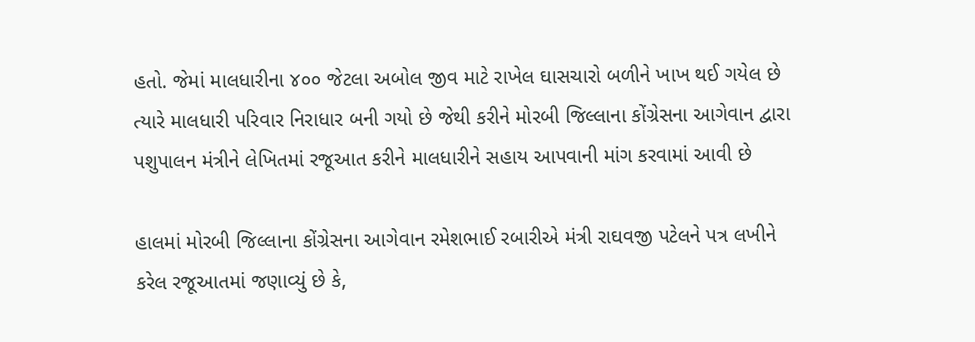હતો. જેમાં માલધારીના ૪૦૦ જેટલા અબોલ જીવ માટે રાખેલ ઘાસચારો બળીને ખાખ થઈ ગયેલ છે ત્યારે માલધારી પરિવાર નિરાધાર બની ગયો છે જેથી કરીને મોરબી જિલ્લાના કોંગ્રેસના આગેવાન દ્વારા પશુપાલન મંત્રીને લેખિતમાં રજૂઆત કરીને માલધારીને સહાય આપવાની માંગ કરવામાં આવી છે

હાલમાં મોરબી જિલ્લાના કોંગ્રેસના આગેવાન રમેશભાઈ રબારીએ મંત્રી રાઘવજી પટેલને પત્ર લખીને કરેલ રજૂઆતમાં જણાવ્યું છે કે,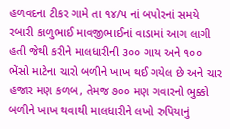હળવદના ટીકર ગામે તા ૧૪/૫ નાં બપોરનાં સમયે રબારી કાળુભાઈ માવજીભાઈનાં વાડામાં આગ લાગી હતી જેથી કરીને માલધારીની ૩૦૦ ગાય અને ૧૦૦ ભેંસો માટેના ચારો બળીને ખાખ થઈ ગયેલ છે અને ચાર હજાર મણ કળબ, તેમજ ૭૦૦ મણ ગવારનો ભુક્કો બળીને ખાખ થવાથી માલધારીને લખો રુપિયાનું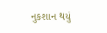નુકશાન થયું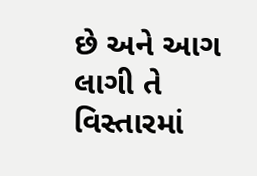છે અને આગ લાગી તે વિસ્તારમાં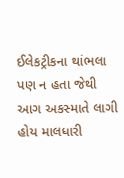ઈલેકટ્રીકના થાંભલા પણ ન હતા જેથી આગ અકસ્માતે લાગી હોય માલધારી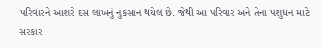પરિવારને આશરે દસ લાખનું નુકસાન થયેલ છે. જેથી આ પરિવાર અને તેના પશુધન માટે  સરકાર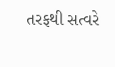તરફથી સત્વરે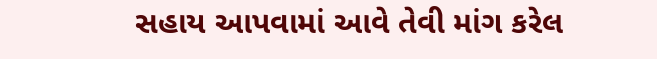સહાય આપવામાં આવે તેવી માંગ કરેલ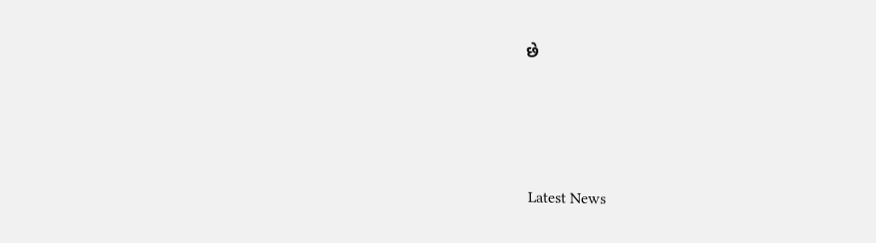છે






Latest News